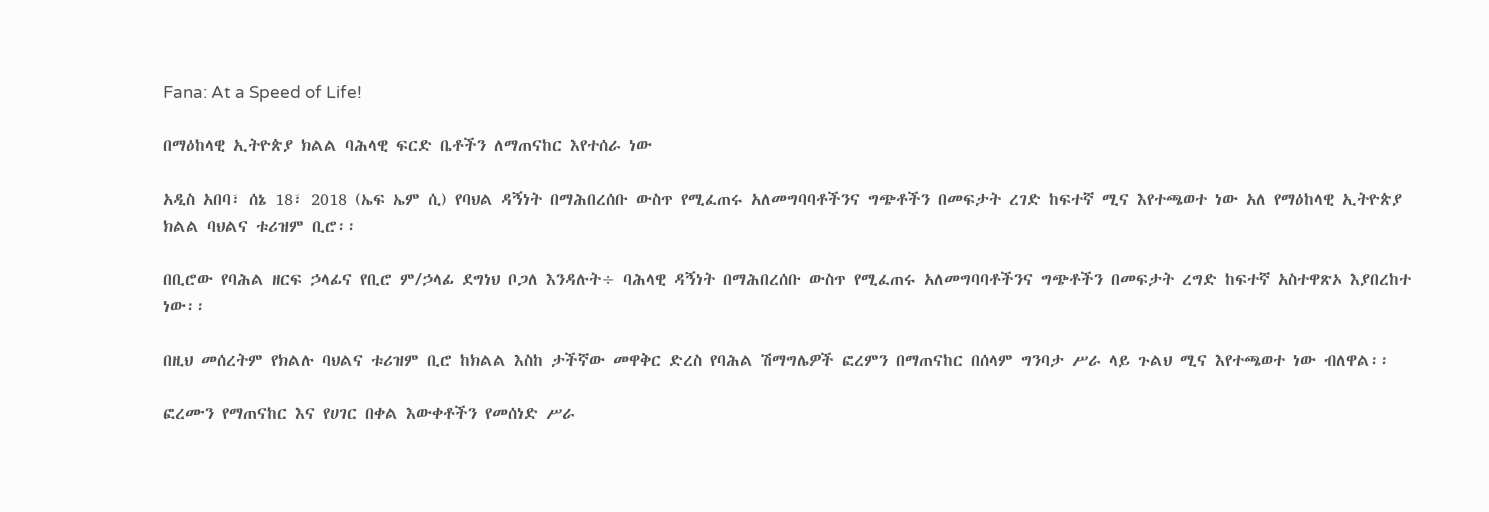Fana: At a Speed of Life!

በማዕከላዊ ኢትዮጵያ ክልል ባሕላዊ ፍርድ ቤቶችን ለማጠናከር እየተሰራ ነው

አዲስ አበባ፣ ሰኔ 18፣ 2018 (ኤፍ ኤም ሲ) የባህል ዳኝነት በማሕበረሰቡ ውስጥ የሚፈጠሩ አለመግባባቶችንና ግጭቶችን በመፍታት ረገድ ከፍተኛ ሚና እየተጫወተ ነው አለ የማዕከላዊ ኢትዮጵያ ክልል ባህልና ቱሪዝም ቢሮ፡፡

በቢሮው የባሕል ዘርፍ ኃላፊና የቢሮ ም/ኃላፊ ደግነህ ቦጋለ እንዳሉት÷ ባሕላዊ ዳኝነት በማሕበረሰቡ ውስጥ የሚፈጠሩ አለመግባባቶችንና ግጭቶችን በመፍታት ረግድ ከፍተኛ አስተዋጽኦ እያበረከተ ነው፡፡

በዚህ መሰረትም የክልሉ ባህልና ቱሪዝም ቢሮ ከክልል እስከ ታችኛው መዋቅር ድረስ የባሕል ሽማግሌዎች ፎረምን በማጠናከር በሰላም ግንባታ ሥራ ላይ ጉልህ ሚና እየተጫወተ ነው ብለዋል፡፡

ፎረሙን የማጠናከር እና የሀገር በቀል እውቀቶችን የመሰነድ ሥራ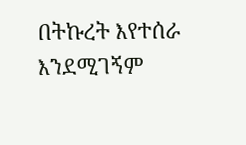በትኩረት እየተሰራ እንደሚገኝም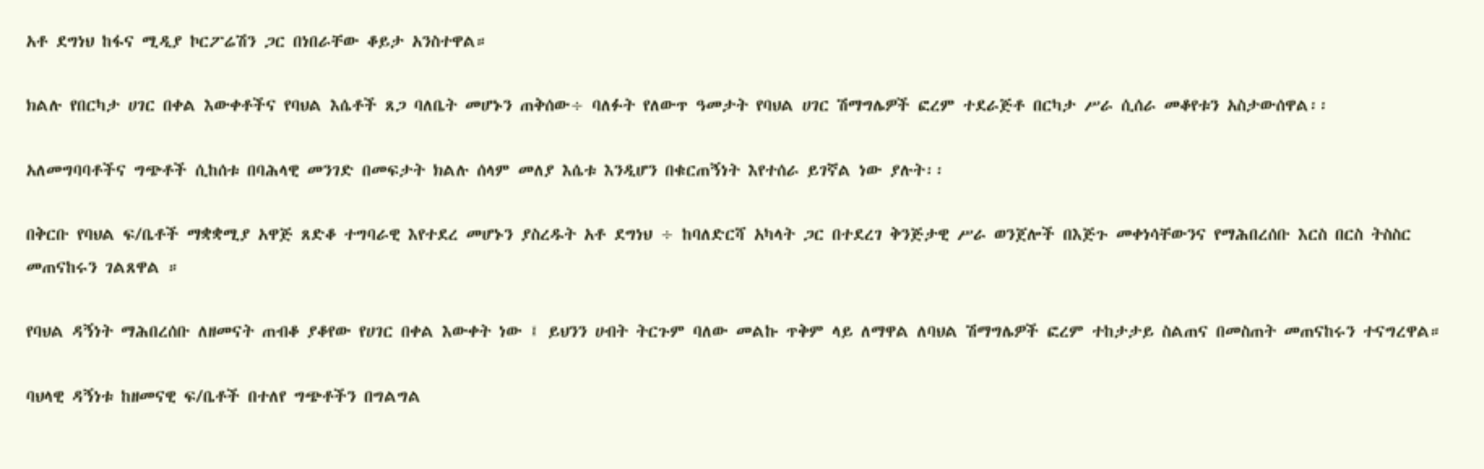አቶ ደግነህ ከፋና ሚዲያ ኮርፖሬሽን ጋር በነበራቸው ቆይታ አንስተዋል።

ክልሉ የበርካታ ሀገር በቀል እውቀቶችና የባህል እሴቶች ጸጋ ባለቤት መሆኑን ጠቅሰው÷ ባለፉት የለውጥ ዓመታት የባህል ሀገር ሽማግሌዎች ፎረም ተደራጅቶ በርካታ ሥራ ሲሰራ መቆየቱን አስታውሰዋል፡፡

አለመግባባቶችና ግጭቶች ሲከሰቱ በባሕላዊ መንገድ በመፍታት ክልሉ ሰላም መለያ እሴቱ እንዲሆን በቁርጠኝነት እየተሰራ ይገኛል ነው ያሉት፡፡

በቅርቡ የባህል ፍ/ቤቶች ማቋቋሚያ አዋጅ ጸድቆ ተግባራዊ እየተደረ መሆኑን ያስረዱት አቶ ደግነህ ÷ ከባለድርሻ አካላት ጋር በተደረገ ቅንጅታዊ ሥራ ወንጀሎች በእጅጉ መቀነሳቸውንና የማሕበረሰቡ እርስ በርስ ትስስር መጠናከሩን ገልጸዋል ።

የባህል ዳኝነት ማሕበረሰቡ ለዘመናት ጠብቆ ያቆየው የሀገር በቀል እውቀት ነው ፤ ይህንን ሀብት ትርጉም ባለው መልኩ ጥቅም ላይ ለማዋል ለባህል ሽማግሌዎች ፎረም ተከታታይ ስልጠና በመስጠት መጠናከሩን ተናግረዋል።

ባህላዊ ዳኝነቱ ከዘመናዊ ፍ/ቤቶች በተለየ ግጭቶችን በግልግል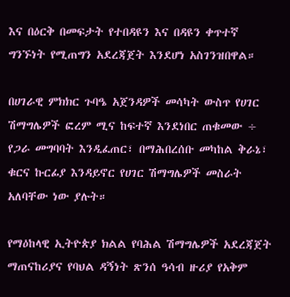እና በዕርቅ በመፍታት የተበዳዩን እና በዳዩን ቀጥተኛ ግንኙነት የሚጠግን አደረጃጀት እንደሆነ አስገንዝበዋል።

በሀገራዊ ምክክር ጉባዔ አጀንዳዎች መሳካት ውስጥ የሀገር ሽማግሌዎች ፎረም ሚና ከፍተኛ እንደነበር ጠቁመው ÷ የጋራ መግባባት እንዲፈጠር፣ በማሕበረሰቡ መካከል ቅራኔ፣ ቁርና ኩርፊያ እንዳይኖር የሀገር ሽማግሌዎች መስራት አለባቸው ነው ያሉት።

የማዕከላዊ ኢትዮጵያ ክልል የባሕል ሽማግሌዎች አደረጃጀት ማጠናከሪያና የባህል ዳኝነት ጽንሰ ዓሳብ ዙሪያ የአቅም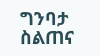ግንባታ ስልጠና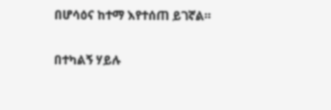በሆሳዕና ከተማ እየተሰጠ ይገኛል።

በተካልኝ ሃይሉ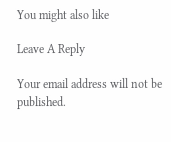You might also like

Leave A Reply

Your email address will not be published.